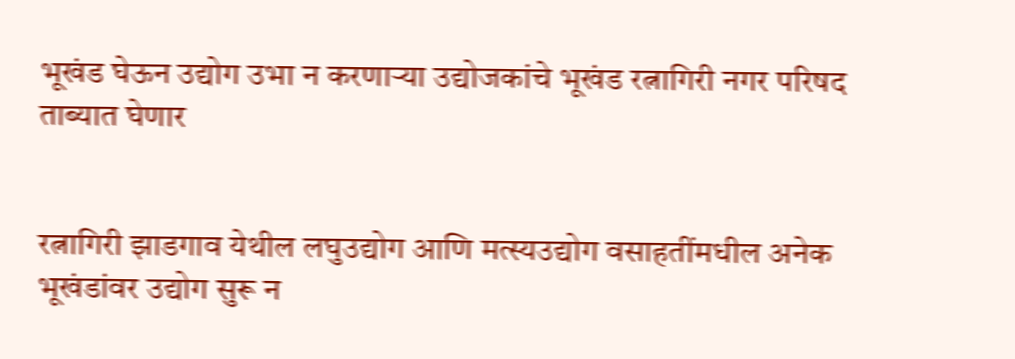भूखंड घेऊन उद्योग उभा न करणार्‍या उद्योजकांचे भूखंड रत्नागिरी नगर परिषद ताब्यात घेणार


रत्नागिरी झाडगाव येथील लघुउद्योग आणि मत्स्यउद्योग वसाहतींमधील अनेक भूखंडांवर उद्योग सुरू न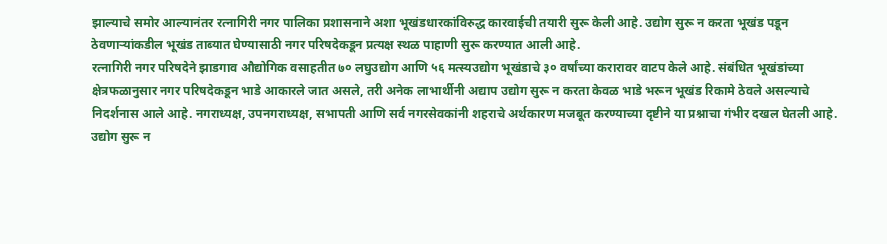झाल्याचे समोर आल्यानंतर रत्नागिरी नगर पालिका प्रशासनाने अशा भूखंडधारकांविरुद्ध कारवाईची तयारी सुरू केली आहे. उद्योग सुरू न करता भूखंड पडून ठेवणार्‍यांकडील भूखंड ताब्यात घेण्यासाठी नगर परिषदेकडून प्रत्यक्ष स्थळ पाहाणी सुरू करण्यात आली आहे.
रत्नागिरी नगर परिषदेने झाडगाव औद्योगिक वसाहतीत ७० लघुउद्योग आणि ५६ मत्स्यउद्योग भूखंडाचे ३० वर्षांच्या करारावर वाटप केले आहे. संबंधित भूखंडांच्या क्षेत्रफळानुसार नगर परिषदेकडून भाडे आकारले जात असले, तरी अनेक लाभार्थीनी अद्याप उद्योग सुरू न करता केवळ भाडे भरून भूखंड रिकामे ठेवले असल्याचे निदर्शनास आले आहे. नगराध्यक्ष, उपनगराध्यक्ष, सभापती आणि सर्व नगरसेवकांनी शहराचे अर्थकारण मजबूत करण्याच्या दृष्टीने या प्रश्नाचा गंभीर दखल घेतली आहे. उद्योग सुरू न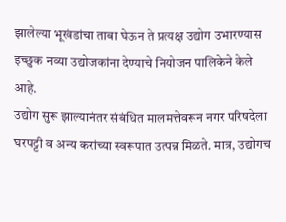झालेल्या भूखंडांचा ताबा घेऊन ते प्रत्यक्ष उद्योग उभारण्यास इच्छुक नव्या उद्योजकांना देण्याचे नियोजन पालिकेने केले आहे.
उद्योग सुरू झाल्यानंतर संबंधित मालमत्तेवरून नगर परिषदेला घरपट्टी व अन्य करांच्या स्वरूपात उत्पन्न मिळते. मात्र, उद्योगच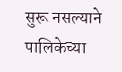सुरू नसल्याने पालिकेच्या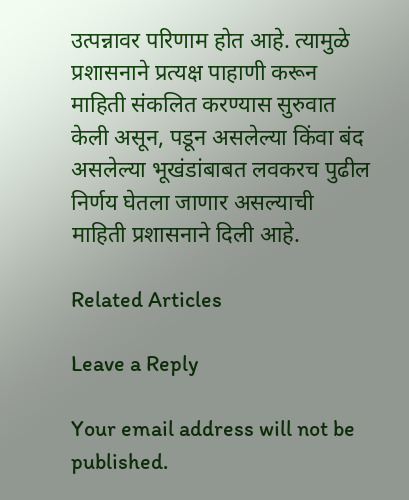उत्पन्नावर परिणाम होत आहे. त्यामुळे प्रशासनाने प्रत्यक्ष पाहाणी करून माहिती संकलित करण्यास सुरुवात केली असून, पडून असलेल्या किंवा बंद असलेल्या भूखंडांबाबत लवकरच पुढील निर्णय घेतला जाणार असल्याची माहिती प्रशासनाने दिली आहे.

Related Articles

Leave a Reply

Your email address will not be published.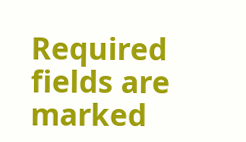Required fields are marked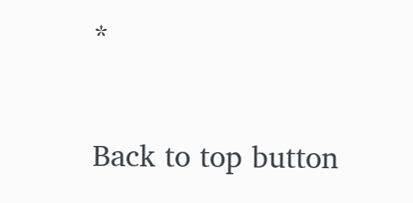*

Back to top button